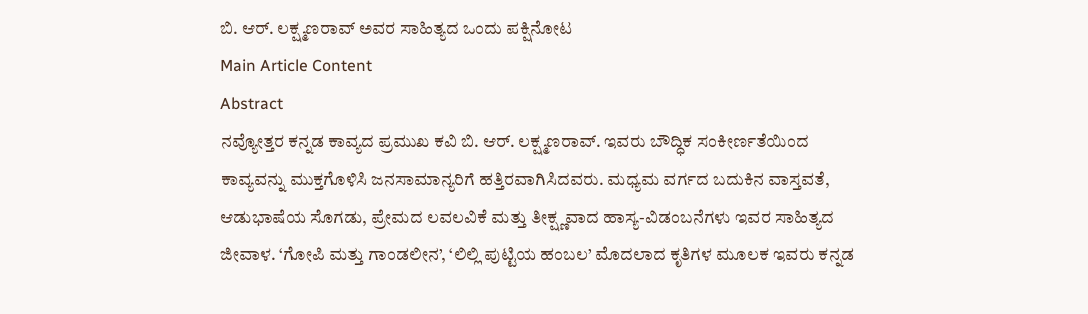ಬಿ. ಆರ್. ಲಕ್ಷ್ಮಣರಾವ್ ಅವರ ಸಾಹಿತ್ಯದ ಒಂದು ಪಕ್ಷಿನೋಟ
Main Article Content
Abstract
ನವ್ಯೋತ್ತರ ಕನ್ನಡ ಕಾವ್ಯದ ಪ್ರಮುಖ ಕವಿ ಬಿ. ಆರ್. ಲಕ್ಷ್ಮಣರಾವ್. ಇವರು ಬೌದ್ಧಿಕ ಸಂಕೀರ್ಣತೆಯಿಂದ ಕಾವ್ಯವನ್ನು ಮುಕ್ತಗೊಳಿಸಿ ಜನಸಾಮಾನ್ಯರಿಗೆ ಹತ್ತಿರವಾಗಿಸಿದವರು. ಮಧ್ಯಮ ವರ್ಗದ ಬದುಕಿನ ವಾಸ್ತವತೆ, ಆಡುಭಾಷೆಯ ಸೊಗಡು, ಪ್ರೇಮದ ಲವಲವಿಕೆ ಮತ್ತು ತೀಕ್ಷ್ಣವಾದ ಹಾಸ್ಯ-ವಿಡಂಬನೆಗಳು ಇವರ ಸಾಹಿತ್ಯದ ಜೀವಾಳ. ‘ಗೋಪಿ ಮತ್ತು ಗಾಂಡಲೀನ’, ‘ಲಿಲ್ಲಿ ಪುಟ್ಟಿಯ ಹಂಬಲ’ ಮೊದಲಾದ ಕೃತಿಗಳ ಮೂಲಕ ಇವರು ಕನ್ನಡ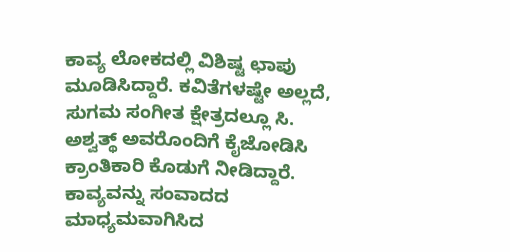ಕಾವ್ಯ ಲೋಕದಲ್ಲಿ ವಿಶಿಷ್ಟ ಛಾಪು ಮೂಡಿಸಿದ್ದಾರೆ. ಕವಿತೆಗಳಷ್ಟೇ ಅಲ್ಲದೆ, ಸುಗಮ ಸಂಗೀತ ಕ್ಷೇತ್ರದಲ್ಲೂ ಸಿ. ಅಶ್ವತ್ಥ್ ಅವರೊಂದಿಗೆ ಕೈಜೋಡಿಸಿ ಕ್ರಾಂತಿಕಾರಿ ಕೊಡುಗೆ ನೀಡಿದ್ದಾರೆ. ಕಾವ್ಯವನ್ನು ಸಂವಾದದ ಮಾಧ್ಯಮವಾಗಿಸಿದ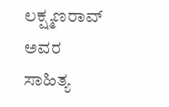ಲಕ್ಷ್ಮಣರಾವ್ ಅವರ ಸಾಹಿತ್ಯ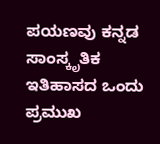ಪಯಣವು ಕನ್ನಡ ಸಾಂಸ್ಕೃತಿಕ ಇತಿಹಾಸದ ಒಂದು ಪ್ರಮುಖ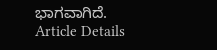ಭಾಗವಾಗಿದೆ.
Article Details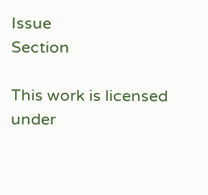Issue
Section

This work is licensed under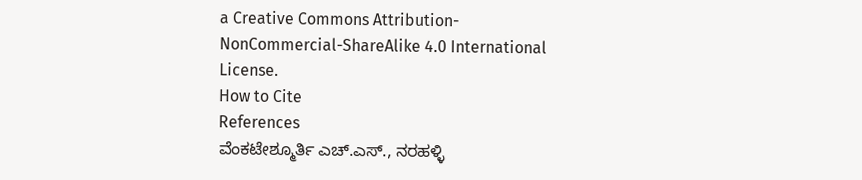a Creative Commons Attribution-NonCommercial-ShareAlike 4.0 International License.
How to Cite
References
ವೆಂಕಟೇಶ್ಮೂರ್ತಿ ಎಚ್.ಎಸ್., ನರಹಳ್ಳಿ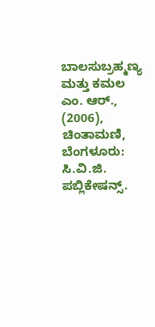ಬಾಲಸುಬ್ರಹ್ಮಣ್ಯ ಮತ್ತು ಕಮಲ ಎಂ. ಆರ್., (2006), ಚಿಂತಾಮಣಿ, ಬೆಂಗಳೂರು: ಸಿ.ವಿ.ಜಿ. ಪಬ್ಲಿಕೇಷನ್ಸ್.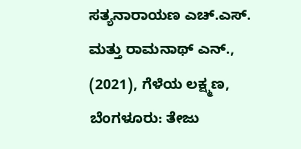ಸತ್ಯನಾರಾಯಣ ಎಚ್.ಎಸ್. ಮತ್ತು ರಾಮನಾಥ್ ಎನ್., (2021), ಗೆಳೆಯ ಲಕ್ಷ್ಮಣ, ಬೆಂಗಳೂರು: ತೇಜು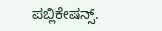ಪಬ್ಲಿಕೇಷನ್ಸ್.